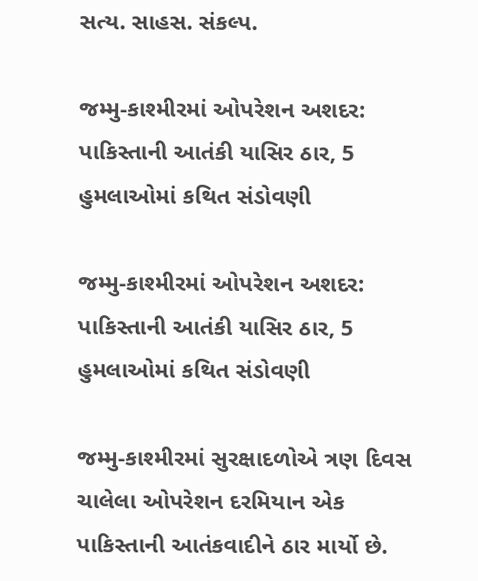સત્ય. સાહસ. સંકલ્પ.

જમ્મુ-કાશ્મીરમાં ઓપરેશન અશદર: પાકિસ્તાની આતંકી યાસિર ઠાર, 5 હુમલાઓમાં કથિત સંડોવણી

જમ્મુ-કાશ્મીરમાં ઓપરેશન અશદર: પાકિસ્તાની આતંકી યાસિર ઠાર, 5 હુમલાઓમાં કથિત સંડોવણી

જમ્મુ-કાશ્મીરમાં સુરક્ષાદળોએ ત્રણ દિવસ ચાલેલા ઓપરેશન દરમિયાન એક પાકિસ્તાની આતંકવાદીને ઠાર માર્યો છે.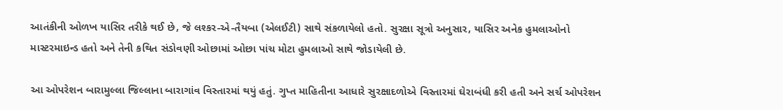આતંકીની ઓળખ યાસિર તરીકે થઈ છે, જે લશ્કર-એ-તૈયબા (એલઈટી) સાથે સંકળાયેલો હતો. સુરક્ષા સૂત્રો અનુસાર, યાસિર અનેક હુમલાઓનો માસ્ટરમાઇન્ડ હતો અને તેની કથિત સંડોવણી ઓછામાં ઓછા પાંચ મોટા હુમલાઓ સાથે જોડાયેલી છે.

આ ઓપરેશન બારામુલ્લા જિલ્લાના બારાગાંવ વિસ્તારમાં થયું હતું. ગુપ્ત માહિતીના આધારે સુરક્ષાદળોએ વિસ્તારમાં ઘેરાબંધી કરી હતી અને સર્ચ ઓપરેશન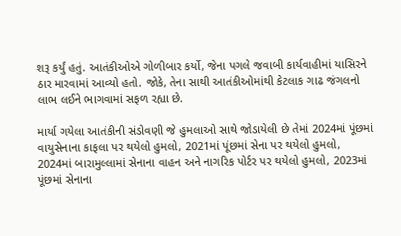શરૂ કર્યું હતું. આતંકીઓએ ગોળીબાર કર્યો, જેના પગલે જવાબી કાર્યવાહીમાં યાસિરને ઠાર મારવામાં આવ્યો હતો. જોકે, તેના સાથી આતંકીઓમાંથી કેટલાક ગાઢ જંગલનો લાભ લઈને ભાગવામાં સફળ રહ્યા છે.

માર્યા ગયેલા આતંકીની સંડોવણી જે હુમલાઓ સાથે જોડાયેલી છે તેમાં 2024માં પૂંછમાં વાયુસેનાના કાફલા પર થયેલો હુમલો, 2021માં પૂંછમાં સેના પર થયેલો હુમલો, 2024માં બારામુલ્લામાં સેનાના વાહન અને નાગરિક પોર્ટર પર થયેલો હુમલો, 2023માં પૂંછમાં સેનાના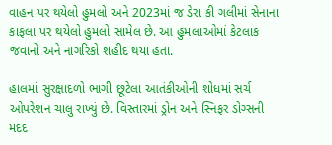વાહન પર થયેલો હુમલો અને 2023માં જ ડેરા કી ગલીમાં સેનાના કાફલા પર થયેલો હુમલો સામેલ છે. આ હુમલાઓમાં કેટલાક જવાનો અને નાગરિકો શહીદ થયા હતા.

હાલમાં સુરક્ષાદળો ભાગી છૂટેલા આતંકીઓની શોધમાં સર્ચ ઓપરેશન ચાલુ રાખ્યું છે. વિસ્તારમાં ડ્રોન અને સ્નિફર ડોગ્સની મદદ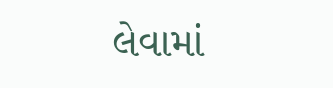લેવામાં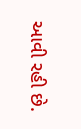આવી રહી છે.